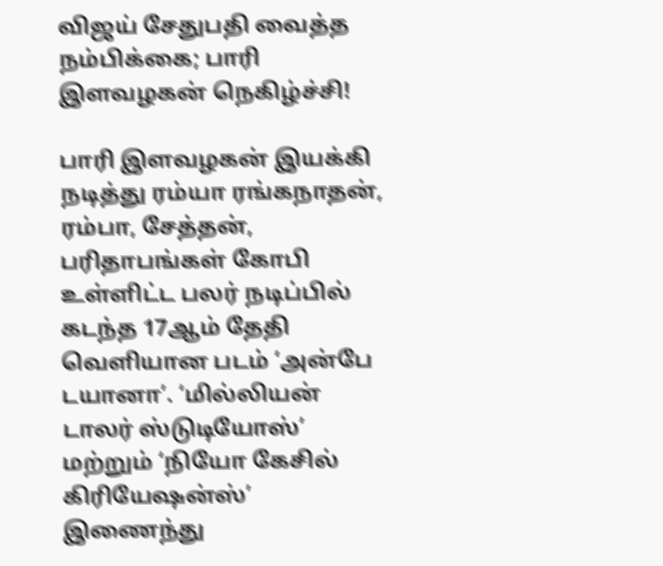விஜய் சேதுபதி வைத்த நம்பிக்கை; பாரி இளவழகன் நெகிழ்ச்சி!

பாரி இளவழகன் இயக்கி நடித்து ரம்யா ரங்கநாதன், ரம்பா, சேத்தன், பரிதாபங்கள் கோபி உள்ளிட்ட பலர் நடிப்பில் கடந்த 17ஆம் தேதி வெளியான படம் ‘அன்பே டயானா’. ‘மில்லியன் டாலர் ஸ்டுடியோஸ்’ மற்றும் ‘நியோ கேசில் கிரியேஷன்ஸ்’ இணைந்து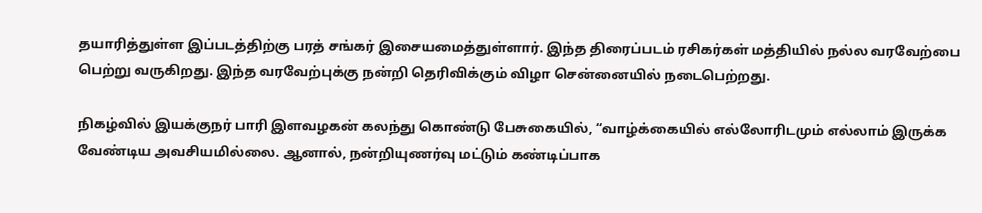தயாரித்துள்ள இப்படத்திற்கு பரத் சங்கர் இசையமைத்துள்ளார். இந்த திரைப்படம் ரசிகர்கள் மத்தியில் நல்ல வரவேற்பை பெற்று வருகிறது. இந்த வரவேற்புக்கு நன்றி தெரிவிக்கும் விழா சென்னையில் நடைபெற்றது.

நிகழ்வில் இயக்குநர் பாரி இளவழகன் கலந்து கொண்டு பேசுகையில், “வாழ்க்கையில் எல்லோரிடமும் எல்லாம் இருக்க வேண்டிய அவசியமில்லை. ஆனால், நன்றியுணர்வு மட்டும் கண்டிப்பாக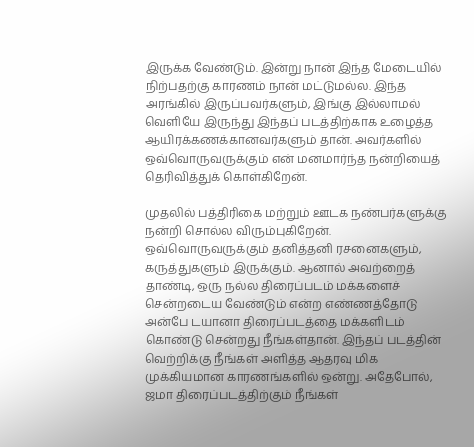இருக்க வேண்டும். இன்று நான் இந்த மேடையில் நிற்பதற்கு காரணம் நான் மட்டுமல்ல. இந்த அரங்கில் இருப்பவர்களும், இங்கு இல்லாமல் வெளியே இருந்து இந்தப் படத்திற்காக உழைத்த ஆயிரக்கணக்கானவர்களும் தான். அவர்களில் ஒவ்வொருவருக்கும் என் மனமார்ந்த நன்றியைத் தெரிவித்துக் கொள்கிறேன்.

முதலில் பத்திரிகை மற்றும் ஊடக நண்பர்களுக்கு நன்றி சொல்ல விரும்புகிறேன். ஒவ்வொருவருக்கும் தனித்தனி ரசனைகளும், கருத்துகளும் இருக்கும். ஆனால் அவற்றைத் தாண்டி, ஒரு நல்ல திரைப்படம் மக்களைச் சென்றடைய வேண்டும் என்ற எண்ணத்தோடு அன்பே டயானா திரைப்படத்தை மக்களிடம் கொண்டு சென்றது நீங்கள்தான். இந்தப் படத்தின் வெற்றிக்கு நீங்கள் அளித்த ஆதரவு மிக முக்கியமான காரணங்களில் ஒன்று. அதேபோல், ஜமா திரைப்படத்திற்கும் நீங்கள்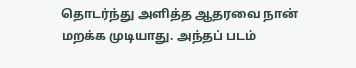தொடர்ந்து அளித்த ஆதரவை நான் மறக்க முடியாது. அந்தப் படம்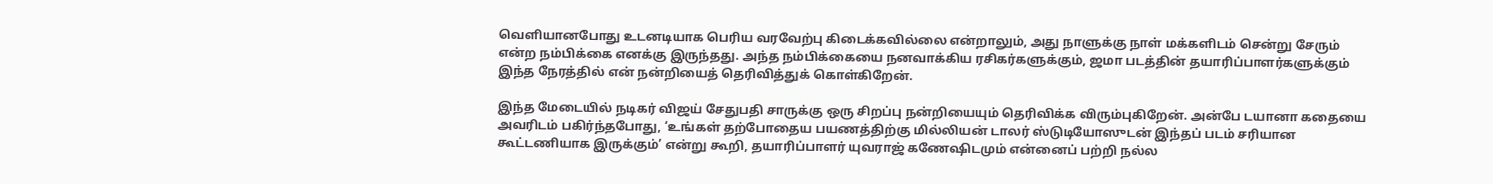வெளியானபோது உடனடியாக பெரிய வரவேற்பு கிடைக்கவில்லை என்றாலும், அது நாளுக்கு நாள் மக்களிடம் சென்று சேரும் என்ற நம்பிக்கை எனக்கு இருந்தது. அந்த நம்பிக்கையை நனவாக்கிய ரசிகர்களுக்கும், ஜமா படத்தின் தயாரிப்பாளர்களுக்கும் இந்த நேரத்தில் என் நன்றியைத் தெரிவித்துக் கொள்கிறேன்.

இந்த மேடையில் நடிகர் விஜய் சேதுபதி சாருக்கு ஒரு சிறப்பு நன்றியையும் தெரிவிக்க விரும்புகிறேன். அன்பே டயானா கதையை அவரிடம் பகிர்ந்தபோது, ‘உங்கள் தற்போதைய பயணத்திற்கு மில்லியன் டாலர் ஸ்டுடியோஸுடன் இந்தப் படம் சரியான கூட்டணியாக இருக்கும்’ என்று கூறி, தயாரிப்பாளர் யுவராஜ் கணேஷிடமும் என்னைப் பற்றி நல்ல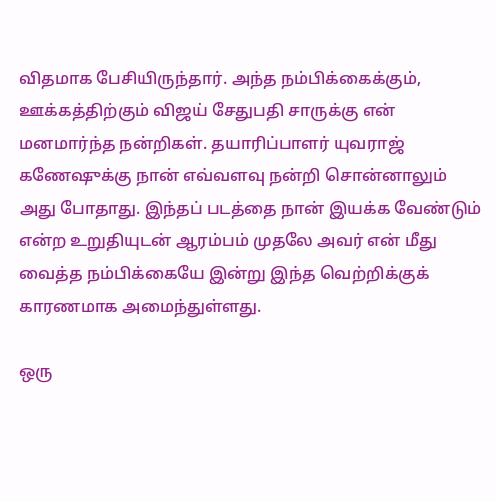விதமாக பேசியிருந்தார். அந்த நம்பிக்கைக்கும், ஊக்கத்திற்கும் விஜய் சேதுபதி சாருக்கு என் மனமார்ந்த நன்றிகள். தயாரிப்பாளர் யுவராஜ் கணேஷுக்கு நான் எவ்வளவு நன்றி சொன்னாலும் அது போதாது. இந்தப் படத்தை நான் இயக்க வேண்டும் என்ற உறுதியுடன் ஆரம்பம் முதலே அவர் என் மீது வைத்த நம்பிக்கையே இன்று இந்த வெற்றிக்குக் காரணமாக அமைந்துள்ளது.

ஒரு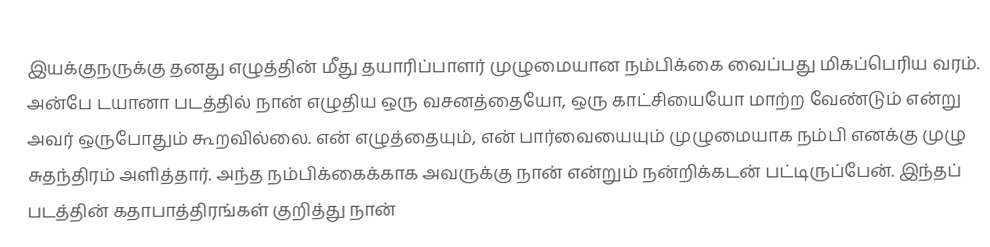இயக்குநருக்கு தனது எழுத்தின் மீது தயாரிப்பாளர் முழுமையான நம்பிக்கை வைப்பது மிகப்பெரிய வரம். அன்பே டயானா படத்தில் நான் எழுதிய ஒரு வசனத்தையோ, ஒரு காட்சியையோ மாற்ற வேண்டும் என்று அவர் ஒருபோதும் கூறவில்லை. என் எழுத்தையும், என் பார்வையையும் முழுமையாக நம்பி எனக்கு முழு சுதந்திரம் அளித்தார். அந்த நம்பிக்கைக்காக அவருக்கு நான் என்றும் நன்றிக்கடன் பட்டிருப்பேன். இந்தப் படத்தின் கதாபாத்திரங்கள் குறித்து நான்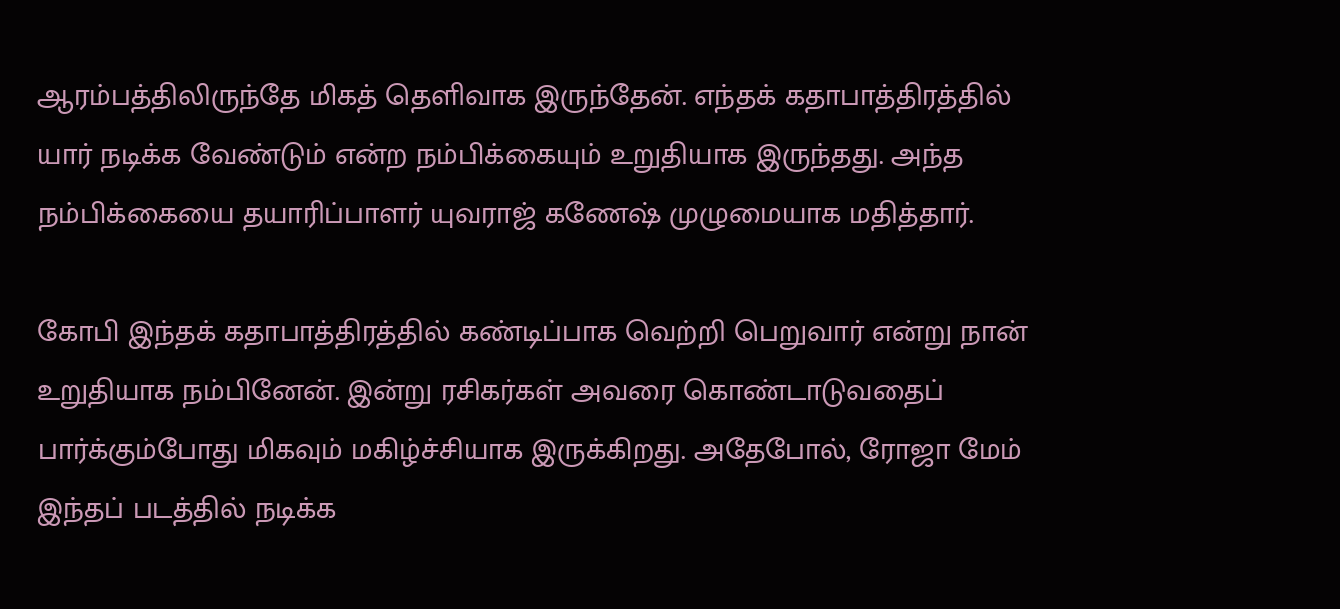ஆரம்பத்திலிருந்தே மிகத் தெளிவாக இருந்தேன். எந்தக் கதாபாத்திரத்தில் யார் நடிக்க வேண்டும் என்ற நம்பிக்கையும் உறுதியாக இருந்தது. அந்த நம்பிக்கையை தயாரிப்பாளர் யுவராஜ் கணேஷ் முழுமையாக மதித்தார்.

கோபி இந்தக் கதாபாத்திரத்தில் கண்டிப்பாக வெற்றி பெறுவார் என்று நான் உறுதியாக நம்பினேன். இன்று ரசிகர்கள் அவரை கொண்டாடுவதைப் பார்க்கும்போது மிகவும் மகிழ்ச்சியாக இருக்கிறது. அதேபோல், ரோஜா மேம் இந்தப் படத்தில் நடிக்க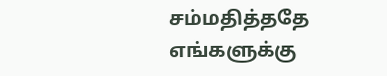சம்மதித்ததே எங்களுக்கு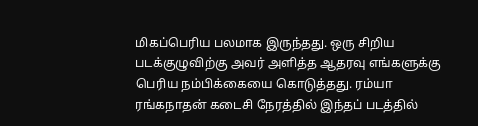மிகப்பெரிய பலமாக இருந்தது. ஒரு சிறிய படக்குழுவிற்கு அவர் அளித்த ஆதரவு எங்களுக்கு பெரிய நம்பிக்கையை கொடுத்தது. ரம்யா ரங்கநாதன் கடைசி நேரத்தில் இந்தப் படத்தில்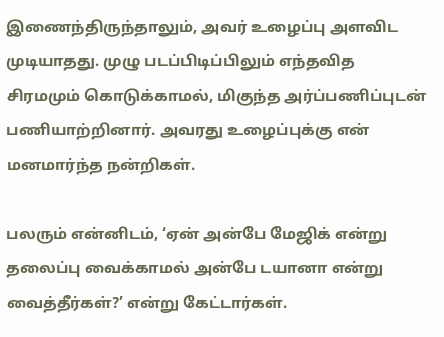இணைந்திருந்தாலும், அவர் உழைப்பு அளவிட முடியாதது. முழு படப்பிடிப்பிலும் எந்தவித சிரமமும் கொடுக்காமல், மிகுந்த அர்ப்பணிப்புடன் பணியாற்றினார். அவரது உழைப்புக்கு என் மனமார்ந்த நன்றிகள்.

பலரும் என்னிடம், ‘ஏன் அன்பே மேஜிக் என்று தலைப்பு வைக்காமல் அன்பே டயானா என்று வைத்தீர்கள்?’ என்று கேட்டார்கள்.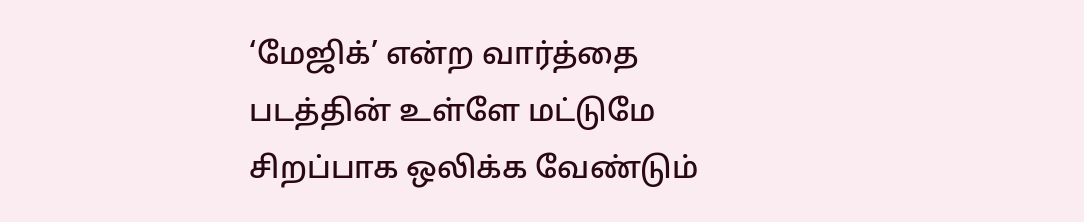‘மேஜிக்’ என்ற வார்த்தை படத்தின் உள்ளே மட்டுமே சிறப்பாக ஒலிக்க வேண்டும்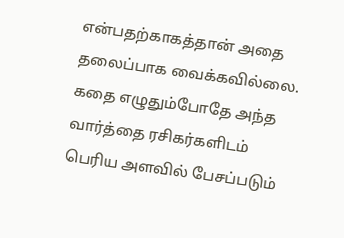என்பதற்காகத்தான் அதை தலைப்பாக வைக்கவில்லை. கதை எழுதும்போதே அந்த வார்த்தை ரசிகர்களிடம் பெரிய அளவில் பேசப்படும்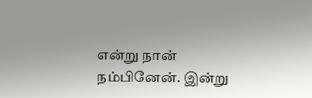என்று நான் நம்பினேன். இன்று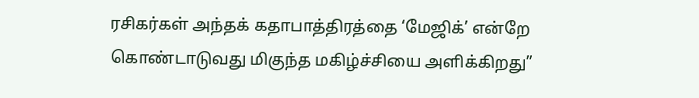ரசிகர்கள் அந்தக் கதாபாத்திரத்தை ‘மேஜிக்’ என்றே கொண்டாடுவது மிகுந்த மகிழ்ச்சியை அளிக்கிறது”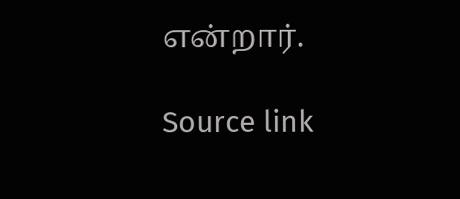என்றார்.

Source link